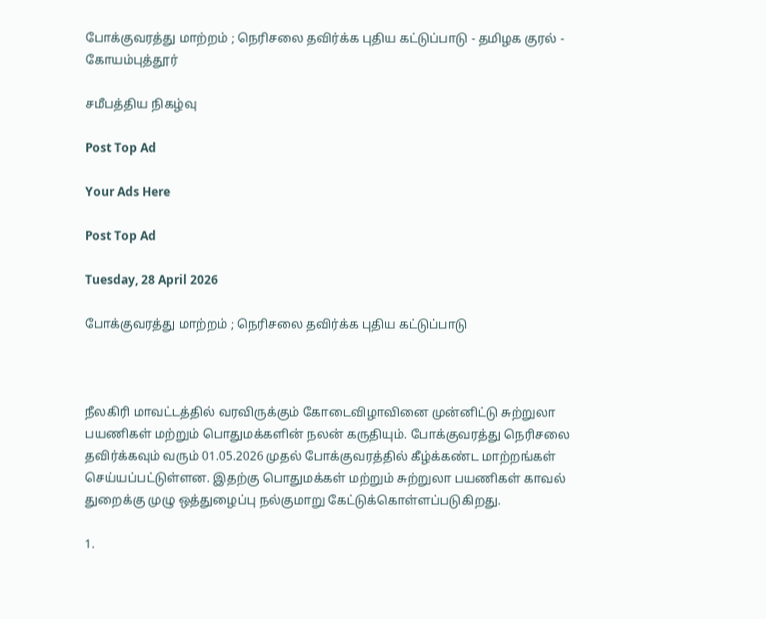போக்குவரத்து மாற்றம் ; நெரிசலை தவிர்க்க புதிய கட்டுப்பாடு - தமிழக குரல் - கோயம்புத்தூர்

சமீபத்திய நிகழ்வு

Post Top Ad

Your Ads Here

Post Top Ad

Tuesday, 28 April 2026

போக்குவரத்து மாற்றம் ; நெரிசலை தவிர்க்க புதிய கட்டுப்பாடு



நீலகிரி மாவட்டத்தில் வரவிருக்கும் கோடைவிழாவினை முன்னிட்டு சுற்றுலா பயணிகள் மற்றும் பொதுமக்களின் நலன் கருதியும். போக்குவரத்து நெரிசலை தவிர்க்கவும் வரும் 01.05.2026 முதல் போக்குவரத்தில் கீழ்க்கண்ட மாற்றங்கள் செய்யப்பட்டுள்ளன. இதற்கு பொதுமக்கள் மற்றும் சுற்றுலா பயணிகள் காவல் துறைக்கு முழு ஒத்துழைப்பு நல்குமாறு கேட்டுக்கொள்ளப்படுகிறது.

1.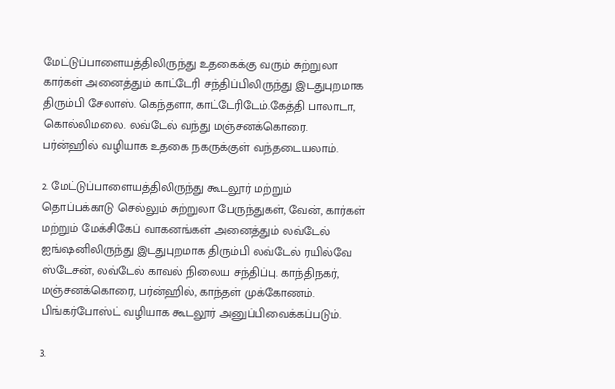மேட்டுப்பாளையத்திலிருந்து உதகைக்கு வரும் சுற்றுலா கார்கள் அனைத்தும் காட்டேரி சந்திப்பிலிருந்து இடதுபுறமாக திரும்பி சேலாஸ். கெந்தளா, காட்டேரிடேம்.கேத்தி பாலாடா, கொல்லிமலை. லவ்டேல் வந்து மஞ்சனக்கொரை. பர்ன்ஹில் வழியாக உதகை நகருக்குள் வந்தடையலாம்.

2. மேட்டுப்பாளையத்திலிருந்து கூடலூர் மற்றும் தொப்பக்காடு செல்லும் சுற்றுலா பேருந்துகள், வேன், கார்கள் மற்றும் மேக்சிகேப் வாகனங்கள் அனைத்தும் லவ்டேல் ஐங்ஷனிலிருந்து இடதுபுறமாக திரும்பி லவ்டேல் ரயில்வே ஸ்டேசன், லவ்டேல் காவல் நிலைய சந்திப்பு. காந்திநகர், மஞ்சனக்கொரை, பர்ன்ஹில், காந்தள் முக்கோணம். பிங்கர்போஸ்ட் வழியாக கூடலூர் அனுப்பிவைக்கப்படும்.

3.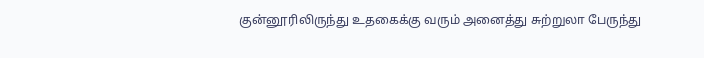குன்னூரிலிருந்து உதகைக்கு வரும் அனைத்து சுற்றுலா பேருந்து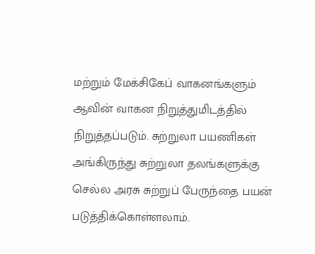மற்றும் மேக்சிகேப் வாகனங்களும் ஆவின் வாகன நிறுத்துமிடத்தில் நிறுத்தப்படும். சுற்றுலா பயணிகள் அங்கிருந்து சுற்றுலா தலங்களுக்கு செல்ல அரசு சுற்றுப் பேருந்தை பயன் படுத்திக்கொள்ளலாம்.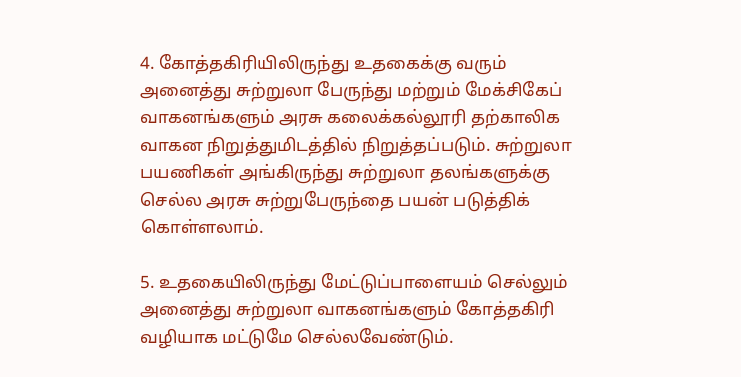4. கோத்தகிரியிலிருந்து உதகைக்கு வரும் அனைத்து சுற்றுலா பேருந்து மற்றும் மேக்சிகேப் வாகனங்களும் அரசு கலைக்கல்லூரி தற்காலிக வாகன நிறுத்துமிடத்தில் நிறுத்தப்படும். சுற்றுலா பயணிகள் அங்கிருந்து சுற்றுலா தலங்களுக்கு செல்ல அரசு சுற்றுபேருந்தை பயன் படுத்திக் கொள்ளலாம்.

5. உதகையிலிருந்து மேட்டுப்பாளையம் செல்லும் அனைத்து சுற்றுலா வாகனங்களும் கோத்தகிரி வழியாக மட்டுமே செல்லவேண்டும்.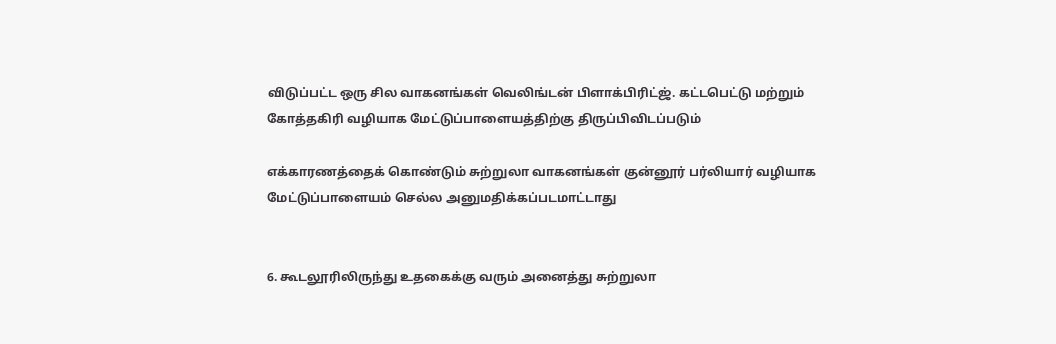விடுப்பட்ட ஒரு சில வாகனங்கள் வெலிங்டன் பிளாக்பிரிட்ஜ். கட்டபெட்டு மற்றும் கோத்தகிரி வழியாக மேட்டுப்பாளையத்திற்கு திருப்பிவிடப்படும்

எக்காரணத்தைக் கொண்டும் சுற்றுலா வாகனங்கள் குன்னூர் பர்லியார் வழியாக மேட்டுப்பாளையம் செல்ல அனுமதிக்கப்படமாட்டாது


6. கூடலூரிலிருந்து உதகைக்கு வரும் அனைத்து சுற்றுலா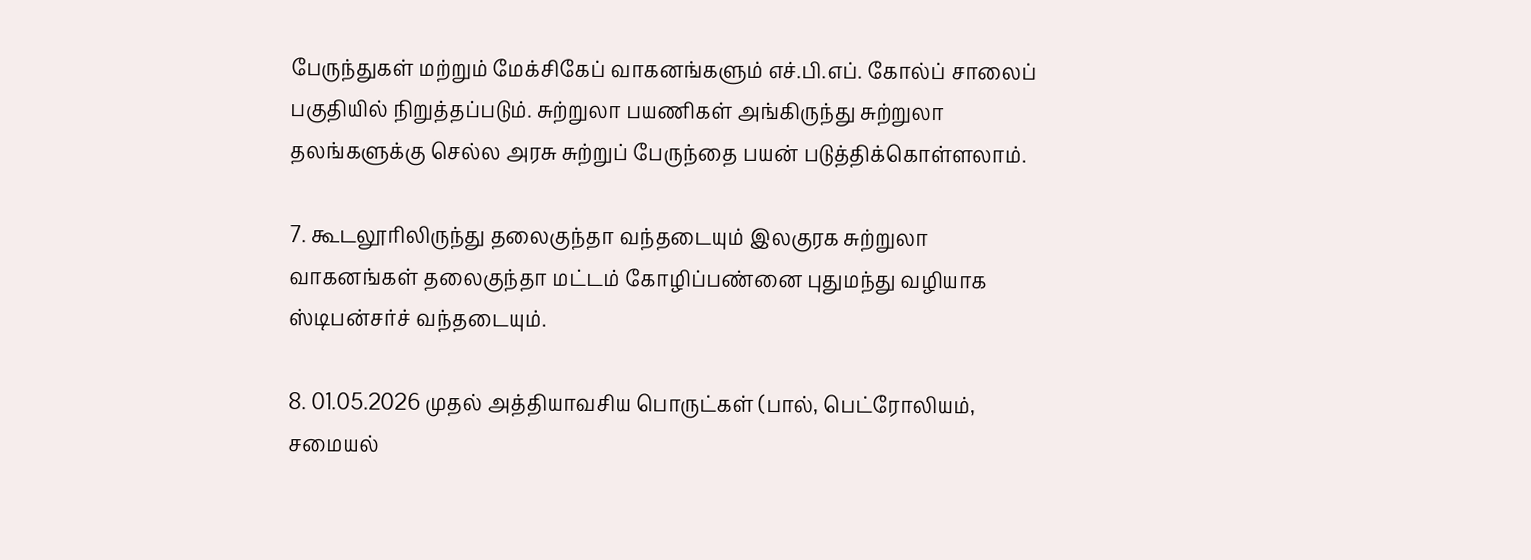பேருந்துகள் மற்றும் மேக்சிகேப் வாகனங்களும் எச்.பி.எப். கோல்ப் சாலைப் பகுதியில் நிறுத்தப்படும். சுற்றுலா பயணிகள் அங்கிருந்து சுற்றுலா தலங்களுக்கு செல்ல அரசு சுற்றுப் பேருந்தை பயன் படுத்திக்கொள்ளலாம்.

7. கூடலூரிலிருந்து தலைகுந்தா வந்தடையும் இலகுரக சுற்றுலா வாகனங்கள் தலைகுந்தா மட்டம் கோழிப்பண்னை புதுமந்து வழியாக ஸ்டிபன்சர்ச் வந்தடையும்.

8. 01.05.2026 முதல் அத்தியாவசிய பொருட்கள் (பால், பெட்ரோலியம், சமையல்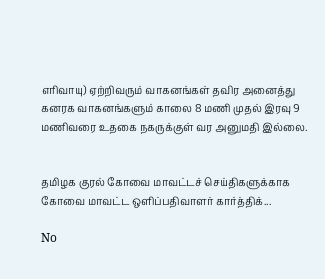எரிவாயு) ஏற்றிவரும் வாகனங்கள் தவிர அனைத்து கனரக வாகனங்களும் காலை 8 மணி முதல் இரவு 9 மணிவரை உதகை நகருக்குள் வர அனுமதி இல்லை.


தமிழக குரல் கோவை மாவட்டச் செய்திகளுக்காக கோவை மாவட்ட ஒளிப்பதிவாளர் கார்த்திக்...

No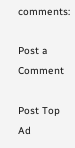comments:

Post a Comment

Post Top Ad